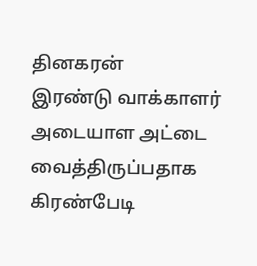தினகரன்
இரண்டு வாக்காளர் அடையாள அட்டை வைத்திருப்பதாக கிரண்பேடி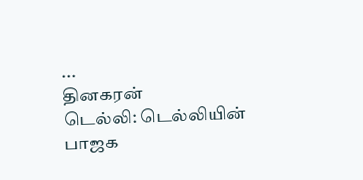...
தினகரன்
டெல்லி: டெல்லியின் பாஜக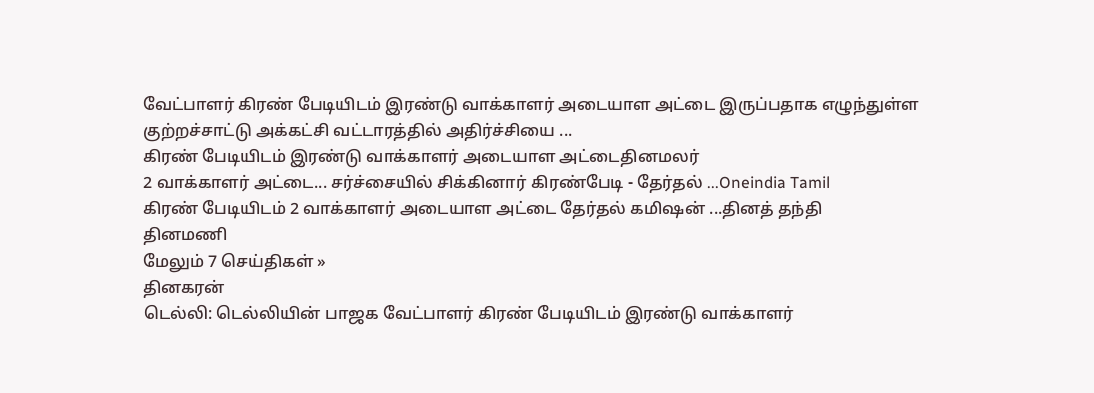வேட்பாளர் கிரண் பேடியிடம் இரண்டு வாக்காளர் அடையாள அட்டை இருப்பதாக எழுந்துள்ள குற்றச்சாட்டு அக்கட்சி வட்டாரத்தில் அதிர்ச்சியை ...
கிரண் பேடியிடம் இரண்டு வாக்காளர் அடையாள அட்டைதினமலர்
2 வாக்காளர் அட்டை... சர்ச்சையில் சிக்கினார் கிரண்பேடி - தேர்தல் ...Oneindia Tamil
கிரண் பேடியிடம் 2 வாக்காளர் அடையாள அட்டை தேர்தல் கமிஷன் ...தினத் தந்தி
தினமணி
மேலும் 7 செய்திகள் »
தினகரன்
டெல்லி: டெல்லியின் பாஜக வேட்பாளர் கிரண் பேடியிடம் இரண்டு வாக்காளர்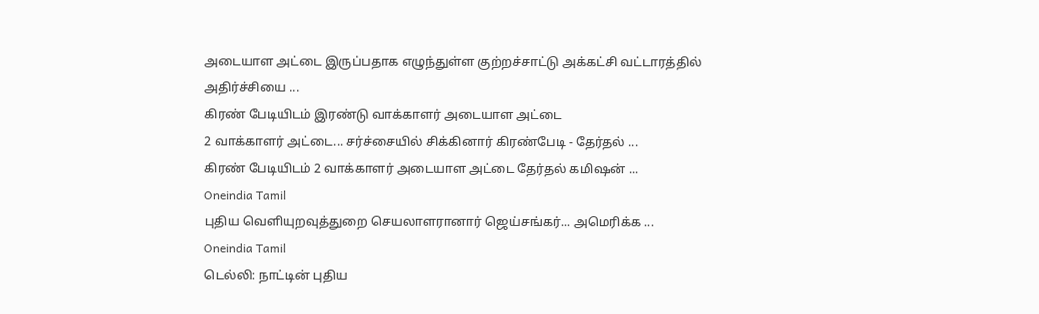அடையாள அட்டை இருப்பதாக எழுந்துள்ள குற்றச்சாட்டு அக்கட்சி வட்டாரத்தில் அதிர்ச்சியை ...
கிரண் பேடியிடம் இரண்டு வாக்காளர் அடையாள அட்டை
2 வாக்காளர் அட்டை... சர்ச்சையில் சிக்கினார் கிரண்பேடி - தேர்தல் ...
கிரண் பேடியிடம் 2 வாக்காளர் அடையாள அட்டை தேர்தல் கமிஷன் ...
Oneindia Tamil
புதிய வெளியுறவுத்துறை செயலாளரானார் ஜெய்சங்கர்... அமெரிக்க ...
Oneindia Tamil
டெல்லி: நாட்டின் புதிய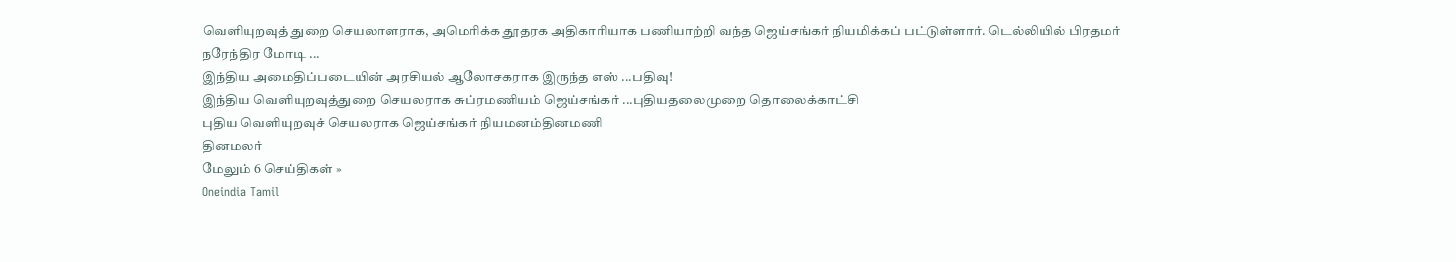வெளியுறவுத் துறை செயலாளராக, அமெரிக்க தூதரக அதிகாரியாக பணியாற்றி வந்த ஜெய்சங்கர் நியமிக்கப் பட்டுள்ளார். டெல்லியில் பிரதமர் நரேந்திர மோடி ...
இந்திய அமைதிப்படையின் அரசியல் ஆலோசகராக இருந்த எஸ் ...பதிவு!
இந்திய வெளியுறவுத்துறை செயலராக சுப்ரமணியம் ஜெய்சங்கர் ...புதியதலைமுறை தொலைக்காட்சி
புதிய வெளியுறவுச் செயலராக ஜெய்சங்கர் நியமனம்தினமணி
தினமலர்
மேலும் 6 செய்திகள் »
Oneindia Tamil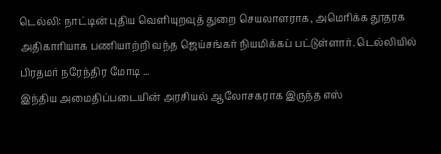டெல்லி: நாட்டின் புதிய வெளியுறவுத் துறை செயலாளராக, அமெரிக்க தூதரக அதிகாரியாக பணியாற்றி வந்த ஜெய்சங்கர் நியமிக்கப் பட்டுள்ளார். டெல்லியில் பிரதமர் நரேந்திர மோடி ...
இந்திய அமைதிப்படையின் அரசியல் ஆலோசகராக இருந்த எஸ்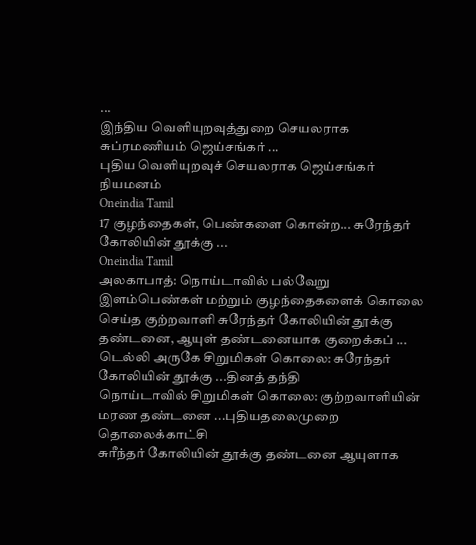...
இந்திய வெளியுறவுத்துறை செயலராக சுப்ரமணியம் ஜெய்சங்கர் ...
புதிய வெளியுறவுச் செயலராக ஜெய்சங்கர் நியமனம்
Oneindia Tamil
17 குழந்தைகள், பெண்களை கொன்ற... சுரேந்தர் கோலியின் தூக்கு ...
Oneindia Tamil
அலகாபாத்: நொய்டாவில் பல்வேறு இளம்பெண்கள் மற்றும் குழந்தைகளைக் கொலை செய்த குற்றவாளி சுரேந்தர் கோலியின் தூக்கு தண்டனை, ஆயுள் தண்டனையாக குறைக்கப் ...
டெல்லி அருகே சிறுமிகள் கொலை: சுரேந்தர் கோலியின் தூக்கு ...தினத் தந்தி
நொய்டாவில் சிறுமிகள் கொலை: குற்றவாளியின் மரண தண்டனை ...புதியதலைமுறை தொலைக்காட்சி
சுரீந்தர் கோலியின் தூக்கு தண்டனை ஆயுளாக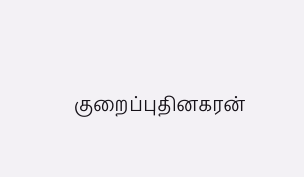குறைப்புதினகரன்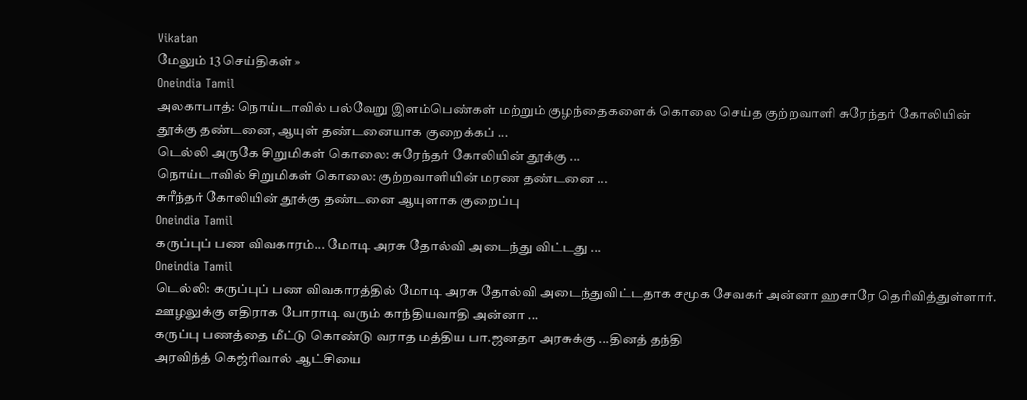Vikatan
மேலும் 13 செய்திகள் »
Oneindia Tamil
அலகாபாத்: நொய்டாவில் பல்வேறு இளம்பெண்கள் மற்றும் குழந்தைகளைக் கொலை செய்த குற்றவாளி சுரேந்தர் கோலியின் தூக்கு தண்டனை, ஆயுள் தண்டனையாக குறைக்கப் ...
டெல்லி அருகே சிறுமிகள் கொலை: சுரேந்தர் கோலியின் தூக்கு ...
நொய்டாவில் சிறுமிகள் கொலை: குற்றவாளியின் மரண தண்டனை ...
சுரீந்தர் கோலியின் தூக்கு தண்டனை ஆயுளாக குறைப்பு
Oneindia Tamil
கருப்புப் பண விவகாரம்... மோடி அரசு தோல்வி அடைந்து விட்டது ...
Oneindia Tamil
டெல்லி: கருப்புப் பண விவகாரத்தில் மோடி அரசு தோல்வி அடைந்துவிட்டதாக சமூக சேவகர் அன்னா ஹசாரே தெரிவித்துள்ளார். ஊழலுக்கு எதிராக போராடி வரும் காந்தியவாதி அன்னா ...
கருப்பு பணத்தை மீட்டு கொண்டு வராத மத்திய பா.ஜனதா அரசுக்கு ...தினத் தந்தி
அரவிந்த் கெஜ்ரிவால் ஆட்சியை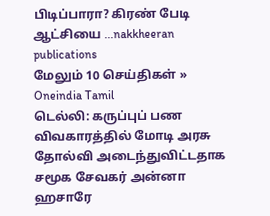பிடிப்பாரா? கிரண் பேடி ஆட்சியை ...nakkheeran publications
மேலும் 10 செய்திகள் »
Oneindia Tamil
டெல்லி: கருப்புப் பண விவகாரத்தில் மோடி அரசு தோல்வி அடைந்துவிட்டதாக சமூக சேவகர் அன்னா ஹசாரே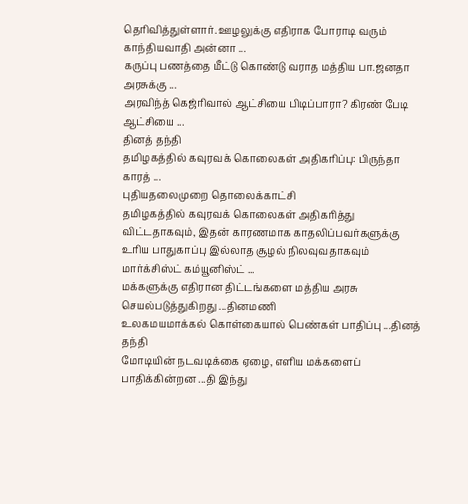தெரிவித்துள்ளார். ஊழலுக்கு எதிராக போராடி வரும் காந்தியவாதி அன்னா ...
கருப்பு பணத்தை மீட்டு கொண்டு வராத மத்திய பா.ஜனதா அரசுக்கு ...
அரவிந்த் கெஜ்ரிவால் ஆட்சியை பிடிப்பாரா? கிரண் பேடி ஆட்சியை ...
தினத் தந்தி
தமிழகத்தில் கவுரவக் கொலைகள் அதிகரிப்பு: பிருந்தா காரத் ...
புதியதலைமுறை தொலைக்காட்சி
தமிழகத்தில் கவுரவக் கொலைகள் அதிகரித்து விட்டதாகவும், இதன் காரணமாக காதலிப்பவர்களுக்கு உரிய பாதுகாப்பு இல்லாத சூழல் நிலவுவதாகவும் மார்க்சிஸ்ட் கம்யூனிஸ்ட் ...
மக்களுக்கு எதிரான திட்டங்களை மத்திய அரசு செயல்படுத்துகிறது ...தினமணி
உலகமயமாக்கல் கொள்கையால் பெண்கள் பாதிப்பு ...தினத் தந்தி
மோடியின் நடவடிக்கை ஏழை, எளிய மக்களைப் பாதிக்கின்றன ...தி இந்து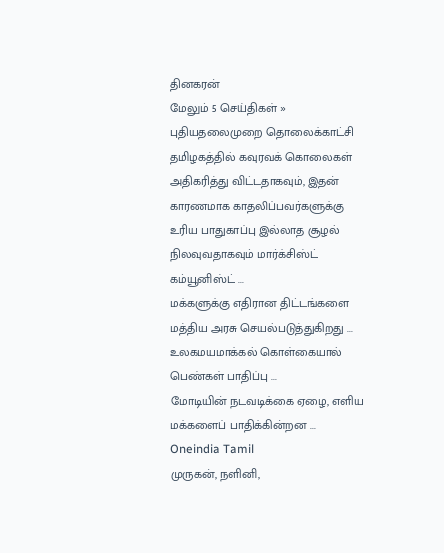தினகரன்
மேலும் 5 செய்திகள் »
புதியதலைமுறை தொலைக்காட்சி
தமிழகத்தில் கவுரவக் கொலைகள் அதிகரித்து விட்டதாகவும், இதன் காரணமாக காதலிப்பவர்களுக்கு உரிய பாதுகாப்பு இல்லாத சூழல் நிலவுவதாகவும் மார்க்சிஸ்ட் கம்யூனிஸ்ட் ...
மக்களுக்கு எதிரான திட்டங்களை மத்திய அரசு செயல்படுத்துகிறது ...
உலகமயமாக்கல் கொள்கையால் பெண்கள் பாதிப்பு ...
மோடியின் நடவடிக்கை ஏழை, எளிய மக்களைப் பாதிக்கின்றன ...
Oneindia Tamil
முருகன், நளினி,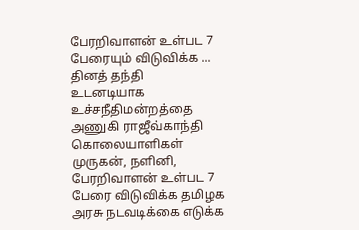பேரறிவாளன் உள்பட 7 பேரையும் விடுவிக்க ...
தினத் தந்தி
உடனடியாக உச்சநீதிமன்றத்தை அணுகி ராஜீவ்காந்தி கொலையாளிகள் முருகன், நளினி, பேரறிவாளன் உள்பட 7 பேரை விடுவிக்க தமிழக அரசு நடவடிக்கை எடுக்க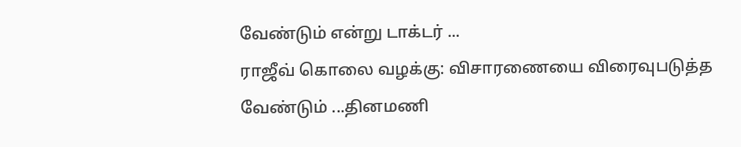வேண்டும் என்று டாக்டர் ...
ராஜீவ் கொலை வழக்கு: விசாரணையை விரைவுபடுத்த வேண்டும் ...தினமணி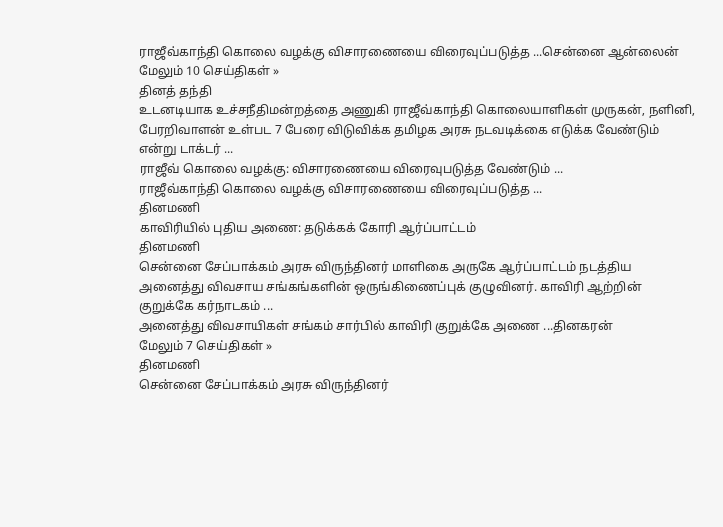ராஜீவ்காந்தி கொலை வழக்கு விசாரணையை விரைவுப்படுத்த ...சென்னை ஆன்லைன்
மேலும் 10 செய்திகள் »
தினத் தந்தி
உடனடியாக உச்சநீதிமன்றத்தை அணுகி ராஜீவ்காந்தி கொலையாளிகள் முருகன், நளினி, பேரறிவாளன் உள்பட 7 பேரை விடுவிக்க தமிழக அரசு நடவடிக்கை எடுக்க வேண்டும் என்று டாக்டர் ...
ராஜீவ் கொலை வழக்கு: விசாரணையை விரைவுபடுத்த வேண்டும் ...
ராஜீவ்காந்தி கொலை வழக்கு விசாரணையை விரைவுப்படுத்த ...
தினமணி
காவிரியில் புதிய அணை: தடுக்கக் கோரி ஆர்ப்பாட்டம்
தினமணி
சென்னை சேப்பாக்கம் அரசு விருந்தினர் மாளிகை அருகே ஆர்ப்பாட்டம் நடத்திய அனைத்து விவசாய சங்கங்களின் ஒருங்கிணைப்புக் குழுவினர். காவிரி ஆற்றின் குறுக்கே கர்நாடகம் ...
அனைத்து விவசாயிகள் சங்கம் சார்பில் காவிரி குறுக்கே அணை ...தினகரன்
மேலும் 7 செய்திகள் »
தினமணி
சென்னை சேப்பாக்கம் அரசு விருந்தினர்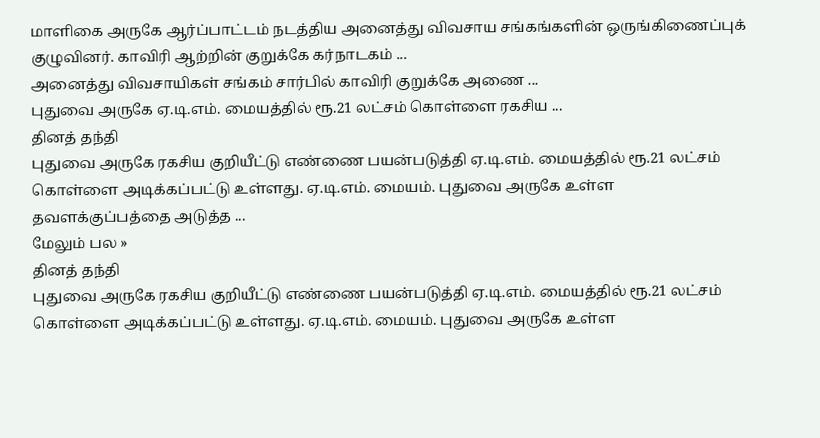மாளிகை அருகே ஆர்ப்பாட்டம் நடத்திய அனைத்து விவசாய சங்கங்களின் ஒருங்கிணைப்புக் குழுவினர். காவிரி ஆற்றின் குறுக்கே கர்நாடகம் ...
அனைத்து விவசாயிகள் சங்கம் சார்பில் காவிரி குறுக்கே அணை ...
புதுவை அருகே ஏ.டி.எம். மையத்தில் ரூ.21 லட்சம் கொள்ளை ரகசிய ...
தினத் தந்தி
புதுவை அருகே ரகசிய குறியீட்டு எண்ணை பயன்படுத்தி ஏ.டி.எம். மையத்தில் ரூ.21 லட்சம் கொள்ளை அடிக்கப்பட்டு உள்ளது. ஏ.டி.எம். மையம். புதுவை அருகே உள்ள தவளக்குப்பத்தை அடுத்த ...
மேலும் பல »
தினத் தந்தி
புதுவை அருகே ரகசிய குறியீட்டு எண்ணை பயன்படுத்தி ஏ.டி.எம். மையத்தில் ரூ.21 லட்சம் கொள்ளை அடிக்கப்பட்டு உள்ளது. ஏ.டி.எம். மையம். புதுவை அருகே உள்ள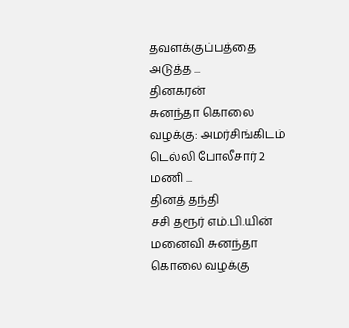தவளக்குப்பத்தை அடுத்த ...
தினகரன்
சுனந்தா கொலை வழக்கு: அமர்சிங்கிடம் டெல்லி போலீசார் 2 மணி ...
தினத் தந்தி
சசி தரூர் எம்.பி.யின் மனைவி சுனந்தா கொலை வழக்கு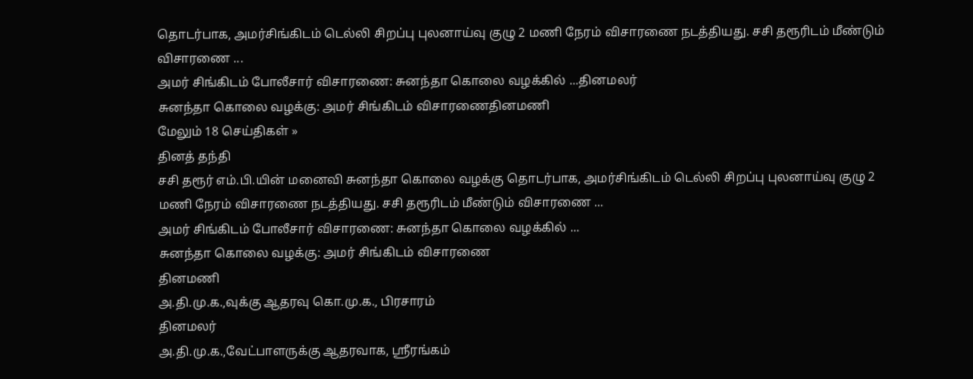தொடர்பாக, அமர்சிங்கிடம் டெல்லி சிறப்பு புலனாய்வு குழு 2 மணி நேரம் விசாரணை நடத்தியது. சசி தரூரிடம் மீண்டும் விசாரணை ...
அமர் சிங்கிடம் போலீசார் விசாரணை: சுனந்தா கொலை வழக்கில் ...தினமலர்
சுனந்தா கொலை வழக்கு: அமர் சிங்கிடம் விசாரணைதினமணி
மேலும் 18 செய்திகள் »
தினத் தந்தி
சசி தரூர் எம்.பி.யின் மனைவி சுனந்தா கொலை வழக்கு தொடர்பாக, அமர்சிங்கிடம் டெல்லி சிறப்பு புலனாய்வு குழு 2 மணி நேரம் விசாரணை நடத்தியது. சசி தரூரிடம் மீண்டும் விசாரணை ...
அமர் சிங்கிடம் போலீசார் விசாரணை: சுனந்தா கொலை வழக்கில் ...
சுனந்தா கொலை வழக்கு: அமர் சிங்கிடம் விசாரணை
தினமணி
அ.தி.மு.க.,வுக்கு ஆதரவு கொ.மு.க., பிரசாரம்
தினமலர்
அ.தி.மு.க.,வேட்பாளருக்கு ஆதரவாக, ஸ்ரீரங்கம்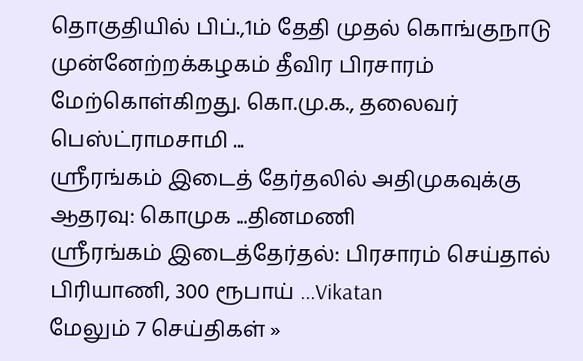தொகுதியில் பிப்.,1ம் தேதி முதல் கொங்குநாடு முன்னேற்றக்கழகம் தீவிர பிரசாரம் மேற்கொள்கிறது. கொ.மு.க., தலைவர் பெஸ்ட்ராமசாமி ...
ஸ்ரீரங்கம் இடைத் தேர்தலில் அதிமுகவுக்கு ஆதரவு: கொமுக ...தினமணி
ஸ்ரீரங்கம் இடைத்தேர்தல்: பிரசாரம் செய்தால் பிரியாணி, 300 ரூபாய் ...Vikatan
மேலும் 7 செய்திகள் »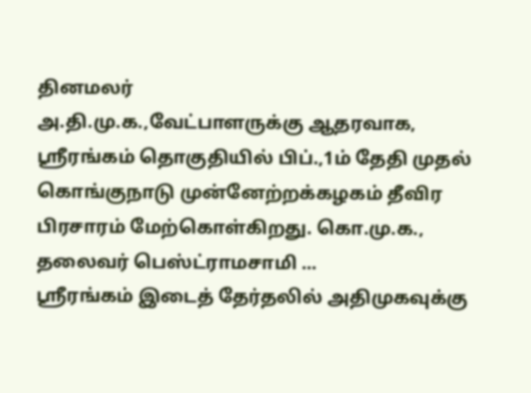தினமலர்
அ.தி.மு.க.,வேட்பாளருக்கு ஆதரவாக, ஸ்ரீரங்கம் தொகுதியில் பிப்.,1ம் தேதி முதல் கொங்குநாடு முன்னேற்றக்கழகம் தீவிர பிரசாரம் மேற்கொள்கிறது. கொ.மு.க., தலைவர் பெஸ்ட்ராமசாமி ...
ஸ்ரீரங்கம் இடைத் தேர்தலில் அதிமுகவுக்கு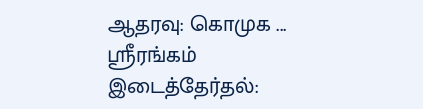ஆதரவு: கொமுக ...
ஸ்ரீரங்கம் இடைத்தேர்தல்: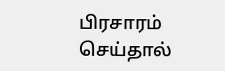பிரசாரம் செய்தால்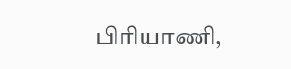பிரியாணி,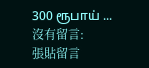300 ரூபாய் ...
沒有留言:
張貼留言